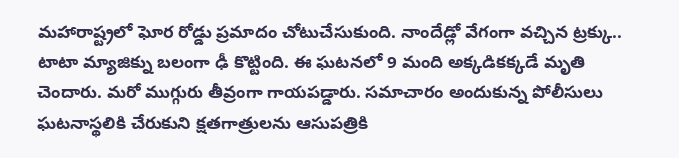మహారాష్ట్రలో ఘోర రోడ్డు ప్రమాదం చోటుచేసుకుంది. నాందేడ్లో వేగంగా వచ్చిన ట్రక్కు.. టాటా మ్యాజిక్ను బలంగా ఢీ కొట్టింది. ఈ ఘటనలో 9 మంది అక్కడికక్కడే మృతి చెందారు. మరో ముగ్గురు తీవ్రంగా గాయపడ్డారు. సమాచారం అందుకున్న పోలీసులు ఘటనాస్థలికి చేరుకుని క్షతగాత్రులను ఆసుపత్రికి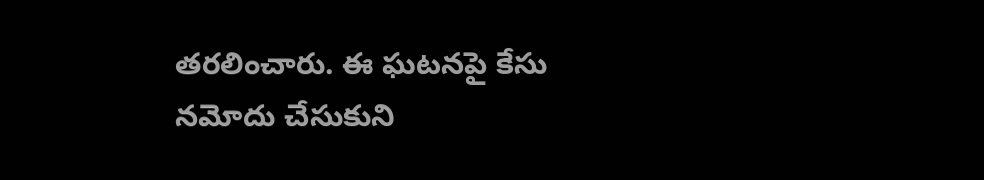తరలించారు. ఈ ఘటనపై కేసు నమోదు చేసుకుని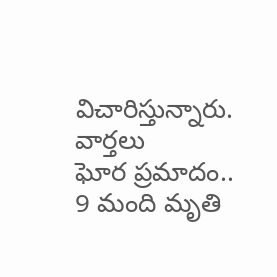విచారిస్తున్నారు.
వార్తలు
ఘోర ప్రమాదం.. 9 మంది మృతి